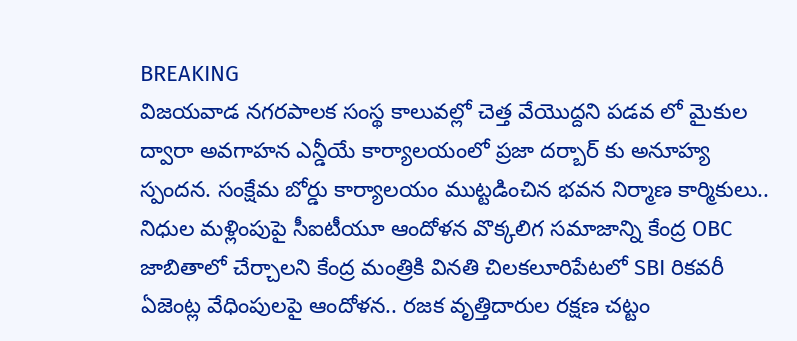BREAKING
విజయవాడ నగరపాలక సంస్థ కాలువల్లో చెత్త వేయొద్దని పడవ లో మైకుల ద్వారా అవగాహన ఎన్డీయే కార్యాలయంలో ప్రజా దర్బార్ కు అనూహ్య స్పందన. సంక్షేమ బోర్డు కార్యాలయం ముట్టడించిన భవన నిర్మాణ కార్మికులు.. నిధుల మళ్లింపుపై సీఐటీయూ ఆందోళన వొక్కలిగ సమాజాన్ని కేంద్ర OBC జాబితాలో చేర్చాలని కేంద్ర మంత్రికి వినతి చిలకలూరిపేటలో SBI రికవరీ ఏజెంట్ల వేధింపులపై ఆందోళన.. రజక వృత్తిదారుల రక్షణ చట్టం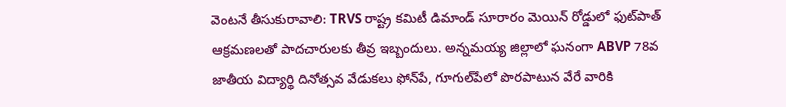వెంటనే తీసుకురావాలి: TRVS రాష్ట్ర కమిటీ డిమాండ్ సూరారం మెయిన్ రోడ్డులో ఫుట్‌పాత్ ఆక్రమణలతో పాదచారులకు తీవ్ర ఇబ్బందులు. అన్నమయ్య జిల్లాలో ఘనంగా ABVP 78వ జాతీయ విద్యార్థి దినోత్సవ వేడుకలు ఫోన్‌పే, గూగుల్‌పేలో పొరపాటున వేరే వారికి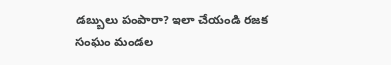డబ్బులు పంపారా? ఇలా చేయండి రజక సంఘం మండల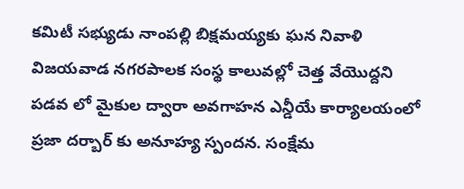కమిటీ సభ్యుడు నాంపల్లి బిక్షమయ్యకు ఘన నివాళి విజయవాడ నగరపాలక సంస్థ కాలువల్లో చెత్త వేయొద్దని పడవ లో మైకుల ద్వారా అవగాహన ఎన్డీయే కార్యాలయంలో ప్రజా దర్బార్ కు అనూహ్య స్పందన. సంక్షేమ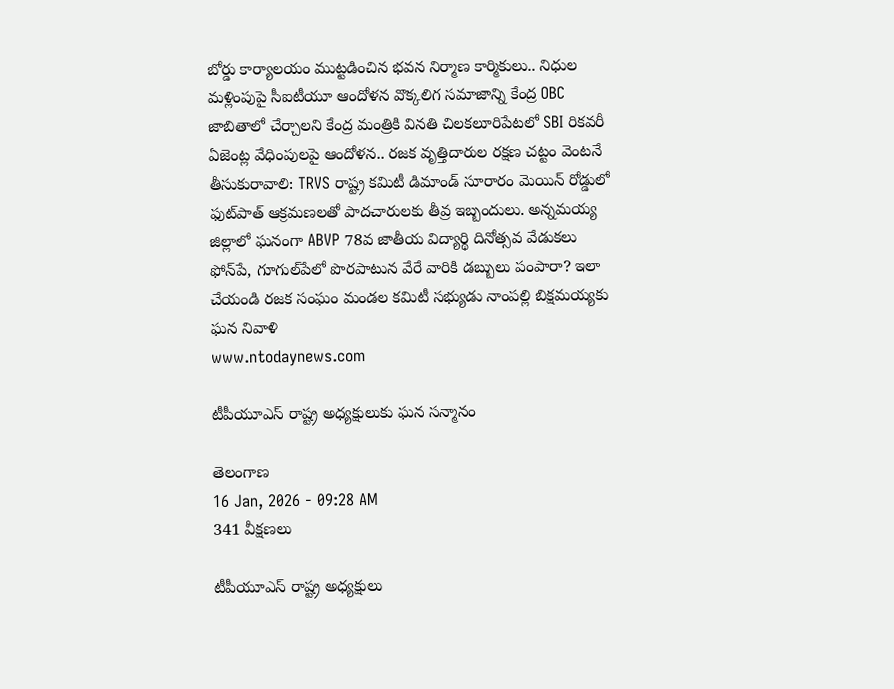బోర్డు కార్యాలయం ముట్టడించిన భవన నిర్మాణ కార్మికులు.. నిధుల మళ్లింపుపై సీఐటీయూ ఆందోళన వొక్కలిగ సమాజాన్ని కేంద్ర OBC జాబితాలో చేర్చాలని కేంద్ర మంత్రికి వినతి చిలకలూరిపేటలో SBI రికవరీ ఏజెంట్ల వేధింపులపై ఆందోళన.. రజక వృత్తిదారుల రక్షణ చట్టం వెంటనే తీసుకురావాలి: TRVS రాష్ట్ర కమిటీ డిమాండ్ సూరారం మెయిన్ రోడ్డులో ఫుట్‌పాత్ ఆక్రమణలతో పాదచారులకు తీవ్ర ఇబ్బందులు. అన్నమయ్య జిల్లాలో ఘనంగా ABVP 78వ జాతీయ విద్యార్థి దినోత్సవ వేడుకలు ఫోన్‌పే, గూగుల్‌పేలో పొరపాటున వేరే వారికి డబ్బులు పంపారా? ఇలా చేయండి రజక సంఘం మండల కమిటీ సభ్యుడు నాంపల్లి బిక్షమయ్యకు ఘన నివాళి
www.ntodaynews.com

టీపీయూఎస్ రాష్ట్ర అధ్యక్షులుకు ఘన సన్మానం

తెలంగాణ
16 Jan, 2026 - 09:28 AM
341 వీక్షణలు

టీపీయూఎస్ రాష్ట్ర అధ్యక్షులు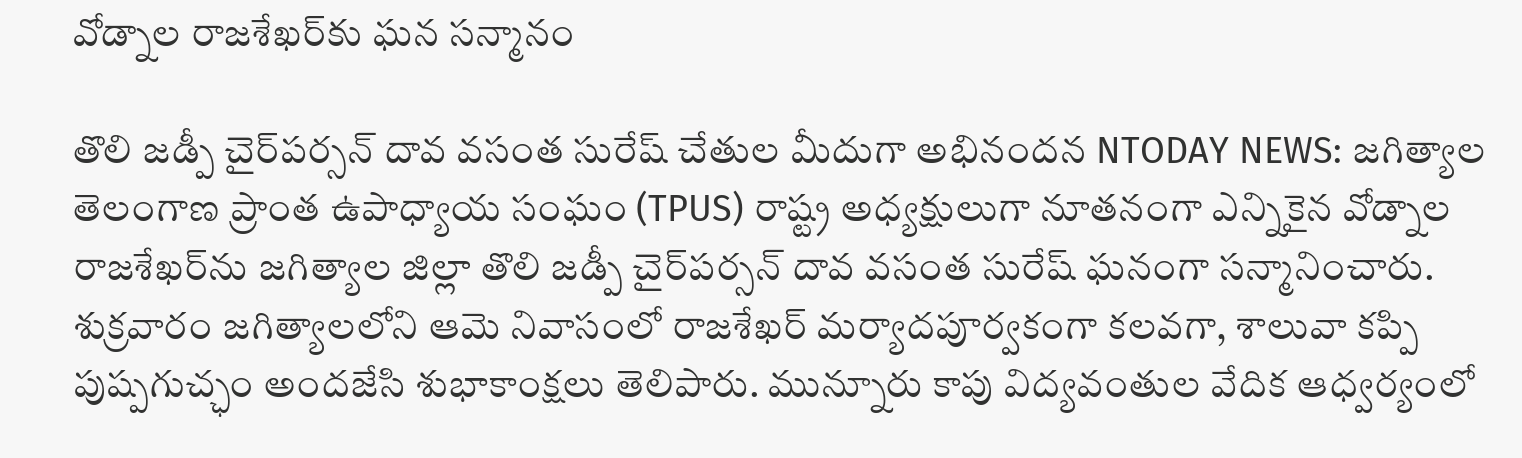వోడ్నాల రాజశేఖర్‌కు ఘన సన్మానం

తొలి జడ్పీ చైర్‌పర్సన్ దావ వసంత సురేష్ చేతుల మీదుగా అభినందన NTODAY NEWS: జగిత్యాల తెలంగాణ ప్రాంత ఉపాధ్యాయ సంఘం (TPUS) రాష్ట్ర అధ్యక్షులుగా నూతనంగా ఎన్నికైన వోడ్నాల రాజశేఖర్‌ను జగిత్యాల జిల్లా తొలి జడ్పీ చైర్‌పర్సన్ దావ వసంత సురేష్ ఘనంగా సన్మానించారు. శుక్రవారం జగిత్యాలలోని ఆమె నివాసంలో రాజశేఖర్ మర్యాదపూర్వకంగా కలవగా, శాలువా కప్పి పుష్పగుచ్ఛం అందజేసి శుభాకాంక్షలు తెలిపారు. మున్నూరు కాపు విద్యవంతుల వేదిక ఆధ్వర్యంలో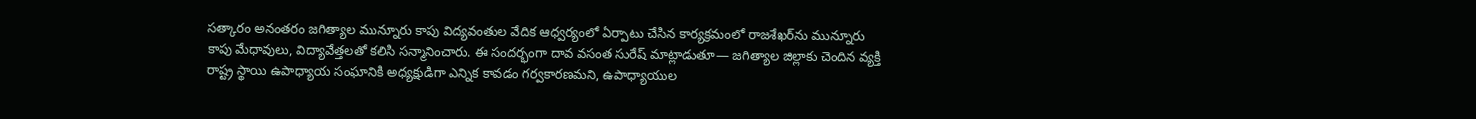సత్కారం అనంతరం జగిత్యాల మున్నూరు కాపు విద్యవంతుల వేదిక ఆధ్వర్యంలో ఏర్పాటు చేసిన కార్యక్రమంలో రాజశేఖర్‌ను మున్నూరు కాపు మేధావులు, విద్యావేత్తలతో కలిసి సన్మానించారు. ఈ సందర్భంగా దావ వసంత సురేష్ మాట్లాడుతూ— జగిత్యాల జిల్లాకు చెందిన వ్యక్తి రాష్ట్ర స్థాయి ఉపాధ్యాయ సంఘానికి అధ్యక్షుడిగా ఎన్నిక కావడం గర్వకారణమని, ఉపాధ్యాయుల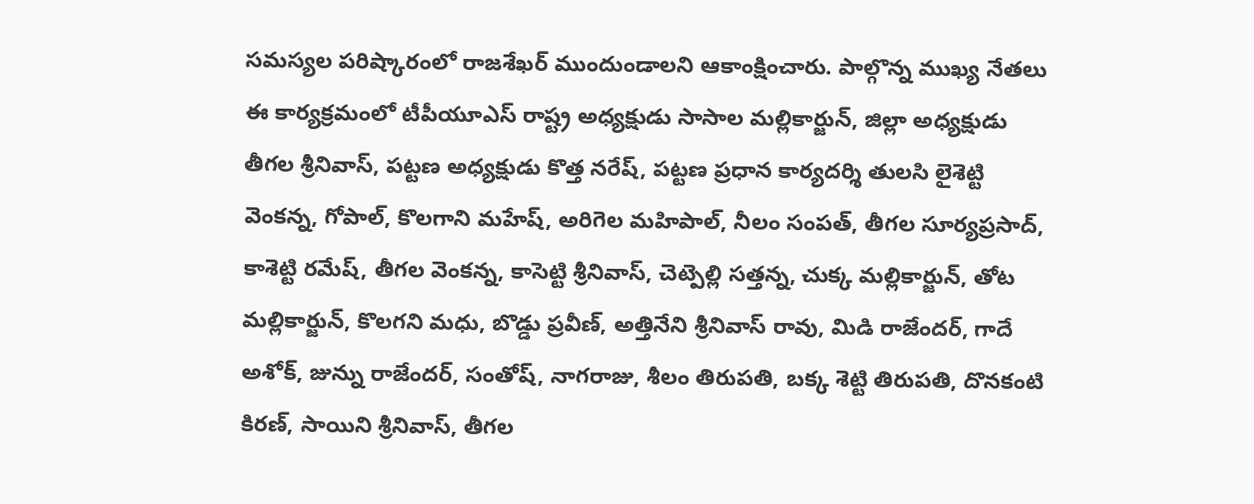సమస్యల పరిష్కారంలో రాజశేఖర్ ముందుండాలని ఆకాంక్షించారు. పాల్గొన్న ముఖ్య నేతలు ఈ కార్యక్రమంలో టీపీయూఎస్ రాష్ట్ర అధ్యక్షుడు సాసాల మల్లికార్జున్, జిల్లా అధ్యక్షుడు తీగల శ్రీనివాస్, పట్టణ అధ్యక్షుడు కొత్త నరేష్, పట్టణ ప్రధాన కార్యదర్శి తులసి లైశెట్టి వెంకన్న, గోపాల్, కొలగాని మహేష్, అరిగెల మహిపాల్, నీలం సంపత్, తీగల సూర్యప్రసాద్, కాశెట్టి రమేష్, తీగల వెంకన్న, కాసెట్టి శ్రీనివాస్, చెట్పెల్లి సత్తన్న, చుక్క మల్లికార్జున్, తోట మల్లికార్జున్, కొలగని మధు, బొడ్డు ప్రవీణ్, అత్తినేని శ్రీనివాస్ రావు, మిడి రాజేందర్, గాదే అశోక్, జున్ను రాజేందర్, సంతోష్, నాగరాజు, శీలం తిరుపతి, బక్క శెట్టి తిరుపతి, దొనకంటి కిరణ్, సాయిని శ్రీనివాస్, తీగల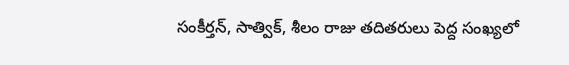సంకీర్తన్, సాత్విక్, శీలం రాజు తదితరులు పెద్ద సంఖ్యలో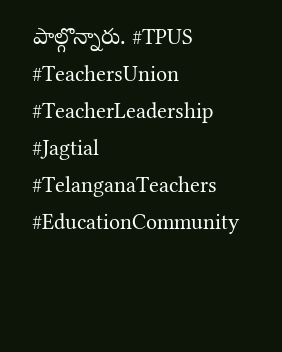పాల్గొన్నారు. #TPUS #TeachersUnion #TeacherLeadership #Jagtial #TelanganaTeachers #EducationCommunity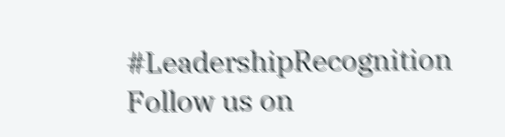#LeadershipRecognition Follow us on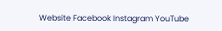Website Facebook Instagram YouTube